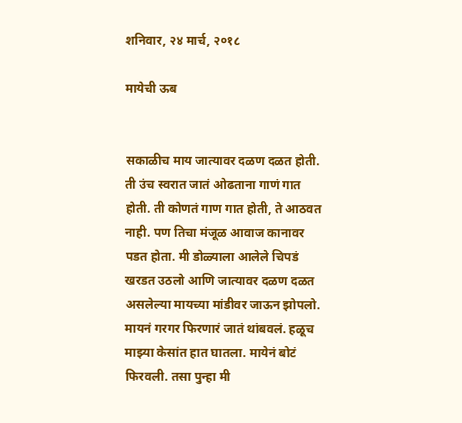शनिवार, २४ मार्च, २०१८

मायेची ऊब


सकाळीच माय जात्यावर दळण दळत होती. ती उंच स्वरात जातं ओढताना गाणं गात होती. ती कोणतं गाण गात होती, ते आठवत नाही. पण तिचा मंजूळ आवाज कानावर पडत होता. मी डोळ्याला आलेले चिपडं खरडत उठलो आणि जात्यावर दळण दळत असलेल्या मायच्या मांडीवर जाऊन झोपलो. मायनं गरगर फिरणारं जातं थांबवलं. हळूच माझ्या केसांत हात घातला. मायेनं बोटं फिरवली. तसा पुन्हा मी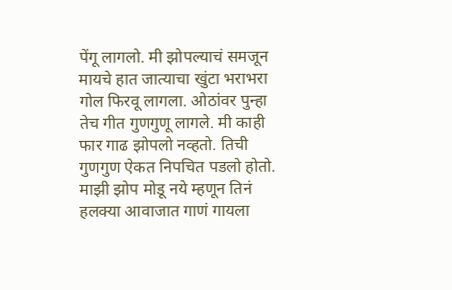पेंगू लागलो. मी झोपल्याचं समजून मायचे हात जात्याचा खुंटा भराभरा गोल फिरवू लागला. ओठांवर पुन्हा तेच गीत गुणगुणू लागले. मी काही फार गाढ झोपलो नव्हतो. तिची गुणगुण ऐकत निपचित पडलो होतो. माझी झोप मोडू नये म्हणून तिनं हलक्या आवाजात गाणं गायला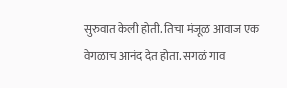सुरुवात केली होती. तिचा मंजूळ आवाज एक वेगळाच आनंद देत होता. सगळं गाव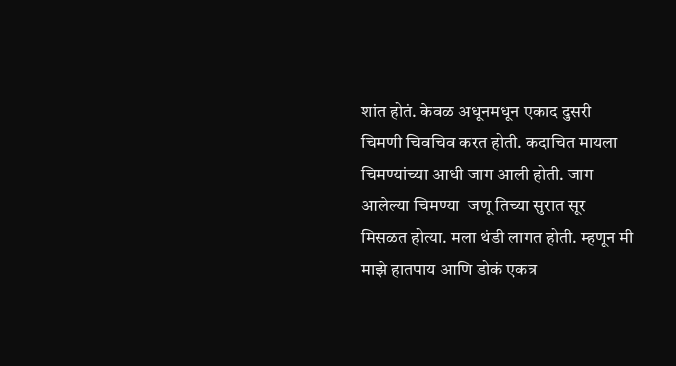शांत होतं. केवळ अधूनमधून एकाद दुसरी चिमणी चिवचिव करत होती. कदाचित मायला चिमण्यांच्या आधी जाग आली होती. जाग आलेल्या चिमण्या  जणू तिच्या सुरात सूर मिसळत होत्या. मला थंडी लागत होती. म्हणून मी माझे हातपाय आणि डोकं एकत्र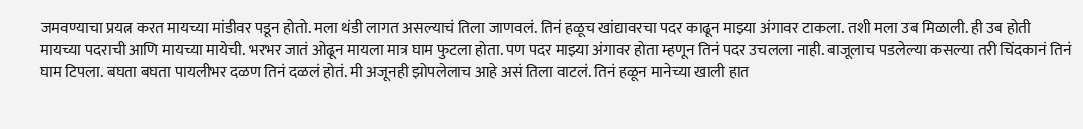जमवण्याचा प्रयत्न करत मायच्या मांडीवर पडून होतो. मला थंडी लागत असल्याचं तिला जाणवलं. तिनं हळूच खांद्यावरचा पदर काढून माझ्या अंगावर टाकला. तशी मला उब मिळाली. ही उब होती मायच्या पदराची आणि मायच्या मायेची. भरभर जातं ओढून मायला मात्र घाम फुटला होता. पण पदर माझ्या अंगावर होता म्हणून तिनं पदर उचलला नाही. बाजूलाच पडलेल्या कसल्या तरी चिंदकानं तिनं घाम टिपला. बघता बघता पायलीभर दळण तिनं दळलं होतं. मी अजूनही झोपलेलाच आहे असं तिला वाटलं. तिनं हळून मानेच्या खाली हात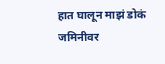हात घालून माझं डोकं जमिनीवर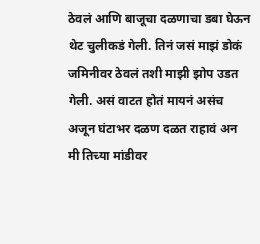ठेवलं आणि बाजूचा दळणाचा डबा घेऊन थेट चुलीकडं गेली. तिनं जसं माझं डोकं जमिनीवर ठेवलं तशी माझी झोप उडत गेली. असं वाटत होतं मायनं असंच अजून घंटाभर दळण दळत राहावं अन मी तिच्या मांडीवर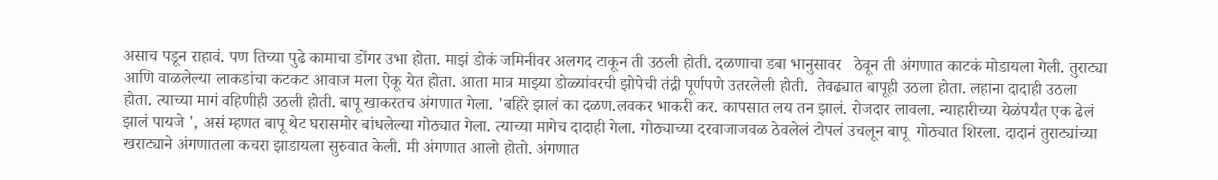असाच पडून राहावं. पण तिच्या पुढे कामाचा डोंगर उभा होता. माझं डोकं जमिनीवर अलगद टाकून ती उठली होती. दळणाचा डबा भानुसावर   ठेवून ती अंगणात काटकं मोडायला गेली. तुराट्या आणि वाळलेल्या लाकडांचा कटकट आवाज मला ऐकू येत होता. आता मात्र माझ्या डोळ्यांवरची झोपेची तंद्री पूर्णपणे उतरलेली होती.  तेवढ्यात बापूही उठला होता. लहाना दादाही उठला होता. त्याच्या मागं वहिणीही उठली होती. बापू खाकरतच अंगणात गेला. 'बहिरे झालं का दळण.लवकर भाकरी कर. कापसात लय तन झालं. रोजदार लावला. न्याहारीच्या येळंपर्यंत एक ढेलं झालं पायजे ', असं म्हणत बापू थेट घरासमोर बांधलेल्या गोठ्यात गेला. त्याच्या मागेच दादाही गेला. गोठ्याच्या दरवाजाजवळ ठेवलेलं टोपलं उचलून बापू  गोठ्यात शिरला. दादानं तुराट्यांच्या खराट्याने अंगणातला कचरा झाडायला सुरुवात केली. मी अंगणात आलो होतो. अंगणात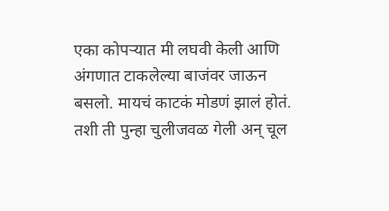एका कोपऱ्यात मी लघवी केली आणि अंगणात टाकलेल्या बाजंवर जाऊन बसलो. मायचं काटकं मोडणं झालं होतं. तशी ती पुन्हा चुलीजवळ गेली अन् चूल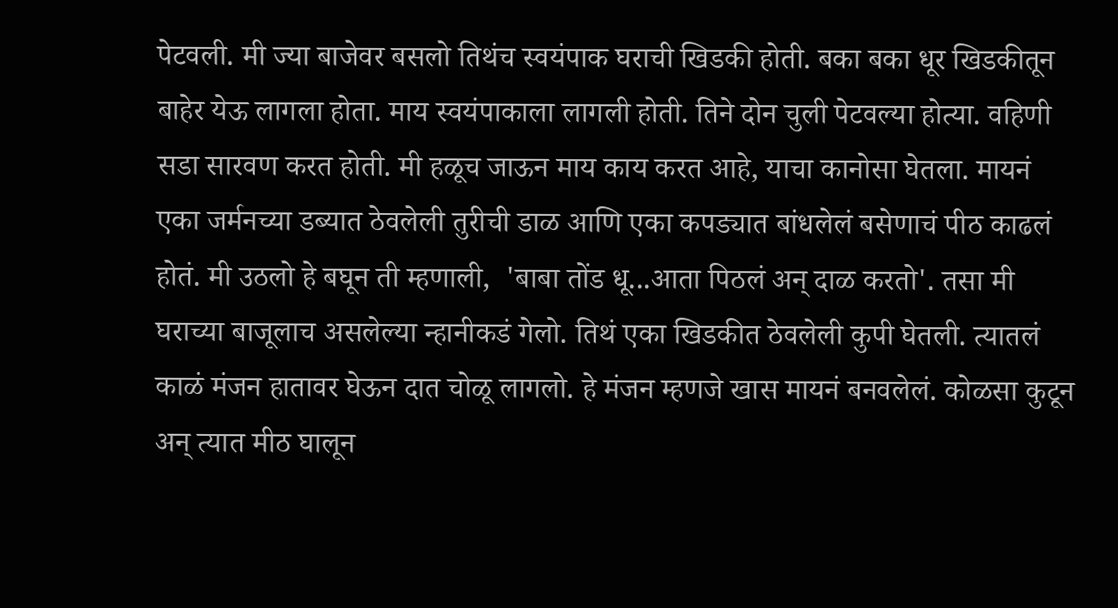पेटवली. मी ज्या बाजेवर बसलो तिथंच स्वयंपाक घराची खिडकी होती. बका बका धूर खिडकीतून बाहेर येऊ लागला होता. माय स्वयंपाकाला लागली होती. तिने दोन चुली पेटवल्या होत्या. वहिणी सडा सारवण करत होती. मी हळूच जाऊन माय काय करत आहे, याचा कानोसा घेतला. मायनं एका जर्मनच्या डब्यात ठेवलेली तुरीची डाळ आणि एका कपड्यात बांधलेलं बसेणाचं पीठ काढलं होतं. मी उठलो हे बघून ती म्हणाली,  'बाबा तोंड धू...आता पिठलं अन् दाळ करतो'. तसा मी घराच्या बाजूलाच असलेल्या न्हानीकडं गेलो. तिथं एका खिडकीत ठेवलेली कुपी घेतली. त्यातलं काळं मंजन हातावर घेऊन दात चोळू लागलो. हे मंजन म्हणजे खास मायनं बनवलेलं. कोळसा कुटून अन् त्यात मीठ घालून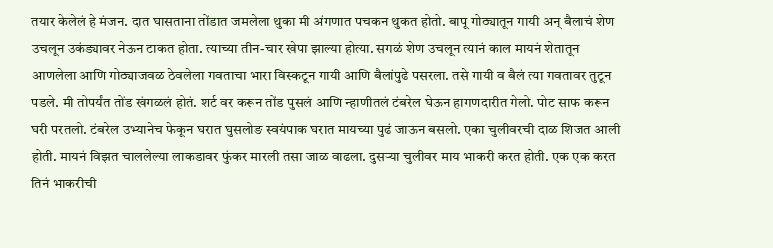तयार केलेलं हे मंजन. दात घासताना तोंडात जमलेला थुका मी अंगणात पचकन थुकत होतो. बापू गोठ्यातून गायी अन् बैलाचं शेण उचलून उकंड्यावर नेऊन टाकत होता. त्याच्या तीन-चार खेपा झाल्या होत्या. सगळं शेण उचलून त्यानं काल मायनं शेतातून आणलेला आणि गोठ्याजवळ ठेवलेला गवताचा भारा विस्कटून गायी आणि बैलांपुढे पसरला. तसे गायी व बैलं त्या गवतावर तुटून पडले. मी तोपर्यंत तोंड खंगळलं होतं. शर्ट वर करून तोंड पुसलं आणि न्हाणीतलं टंबरेल घेऊन हागणदारीत गेलो. पोट साफ करून घरी परतलो. टंबरेल उभ्यानेच फेकून घरात घुसलोङ स्वयंपाक घरात मायच्या पुढं जाऊन बसलो. एका चुलीवरची दाळ शिजत आली होती. मायनं विझत चाललेल्या लाकडावर फुंकर मारली तसा जाळ वाढला. दुसऱ्या चुलीवर माय भाकरी करत होती. एक एक करत तिनं भाकरीची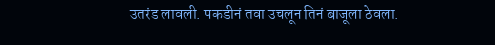उतरंड लावली. पकडीनं तवा उचलून तिनं बाजूला ठेवला.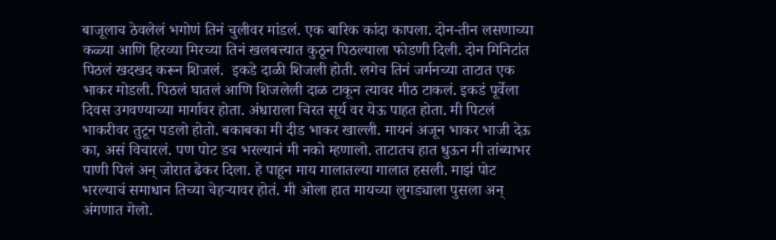बाजूलाच ठेवलेलं भगोणं तिनं चुलीवर मांडलं. एक बारिक कांदा कापला. दोन-तीन लसणाच्या कळ्या आणि हिरव्या मिरच्या तिनं खलबत्त्यात कुठून पिठल्याला फोडणी दिली. दोन मिनिटांत पिठलं खदखद करून शिजलं.  इकडे दाळी शिजली होती. लगेच तिनं जर्मनच्या ताटात एक भाकर मोडली. पिठलं घातलं आणि शिजलेली दाळ टाकून त्यावर मीठ टाकलं. इकडं पूर्वेला दिवस उगवण्याच्या मार्गावर होता. अंधाराला चिरत सूर्य वर येऊ पाहत होता. मी पिटलं भाकरीवर तुटून पडलो होतो. बकाबका मी दीड भाकर खाल्ली. मायनं अजून भाकर भाजी देऊ का, असं विचारलं. पण पोट डच भरल्यानं मी नको म्हणालो. ताटातच हात धुऊन मी तांब्याभर पाणी पिलं अन् जोरात ढेकर दिला. हे पाहून माय गालातल्या गालात हसली. माझं पोट भरल्याचं समाधान तिच्या चेहऱ्यावर होतं. मी ओला हात मायच्या लुगड्याला पुसला अन् अंगणात गेलो.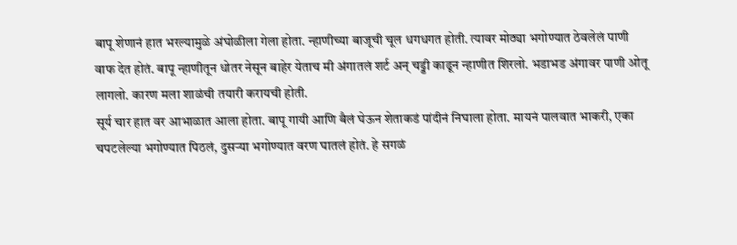बापू शेणानं हात भरल्यामुळे अंघोळीला गेला होता. न्हाणीच्या बाजूची चूल धगधगत होती. त्यावर मोठ्या भगोण्यात ठेवलेलं पाणी वाफ देत होतं. बापू न्हाणीतून धोतर नेसून बाहेर येताच मी अंगातलं शर्ट अन् चड्डी काढून न्हाणीत शिरलो. भडाभड अंगावर पाणी ओतू लागलो. कारण मला शाळंची तयारी करायची होती.
सूर्य चार हात वर आभाळात आला होता. बापू गायी आणि बैलं घेऊन शेताकडं पांदीनं निघाला होता. मायनं पालवात भाकरी, एका चपटलेल्या भगोण्यात पिठलं, दुसऱ्या भगोण्यात वरण घातलं होतं. हे सगळं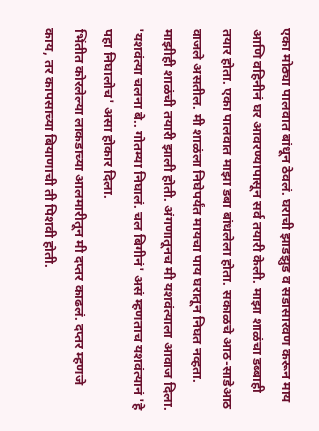एका मोठ्या पालवात बांधून ठेवलं. घराची झाडझुड व सडासारवण करून माय आणि वहिनीनं घर आवरण्यापासून सर्व तयारी केली. माझा शाळंचा डब्बाही तयार होता. एका पालवात माझा डबा बांधलेला होता. सकाळचे आठ-साडेआठ वाजले असतील. मी शाळंला निघेपर्यंत मायचा पाय घरातून निघत नव्हता. माझीही शाळंची तयारी झाली होती. अंगणातूनच मी यशवंत्याला आवाज दिला. 'यशवंत्या चलना बे.. गोतम्या निघालं. चल बिगीनं' असं म्हणताच यशवंत्यानं 'हे पहा निघालोच' असा होकार दिला.
भिंतीत कोरलेल्या लाकडाच्या आलमारीतून मी दप्तर काढलं. दप्तर म्हणजे काय, तर कापसाच्या बियाणाची ती पिशवी होती.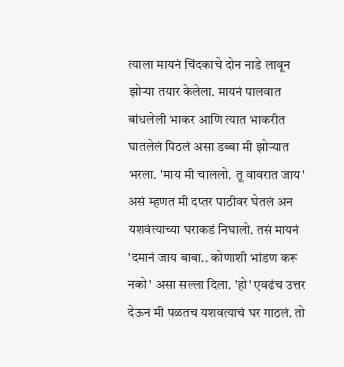त्याला मायनं चिंदकाचे दोन नाडे लावून झोऱ्या तयार केलेला. मायनं पालवात बांधलेली भाकर आणि त्यात भाकरीत घातलेलं पिठलं असा डब्बा मी झोऱ्यात भरला. 'माय मी चाललो. तू वावरात जाय' असं म्हणत मी दप्तर पाठीवर घेतलं अन यशवंत्याच्या घराकडं निघालो. तसं मायनं 'दमानं जाय बाबा.. कोणाशी भांडण करू नको' असा सल्ला दिला. 'हो' एवढंच उत्तर देऊन मी पळतच यशवत्याचं घर गाठलं. तो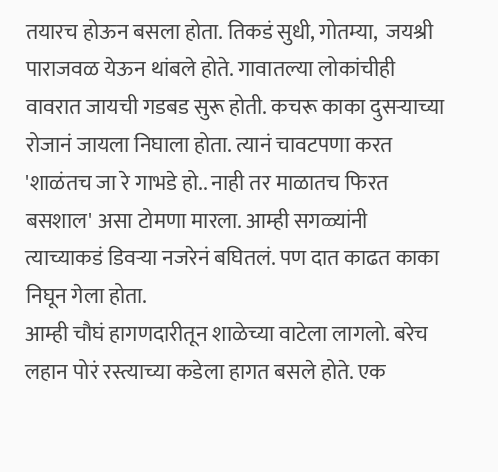तयारच होऊन बसला होता. तिकडं सुधी, गोतम्या,  जयश्री पाराजवळ येऊन थांबले होते. गावातल्या लोकांचीही वावरात जायची गडबड सुरू होती. कचरू काका दुसऱ्याच्या रोजानं जायला निघाला होता. त्यानं चावटपणा करत 'शाळंतच जा रे गाभडे हो.. नाही तर माळातच फिरत बसशाल' असा टोमणा मारला. आम्ही सगळ्यांनी त्याच्याकडं डिवऱ्या नजरेनं बघितलं. पण दात काढत काका निघून गेला होता.
आम्ही चौघं हागणदारीतून शाळेच्या वाटेला लागलो. बरेच लहान पोरं रस्त्याच्या कडेला हागत बसले होते. एक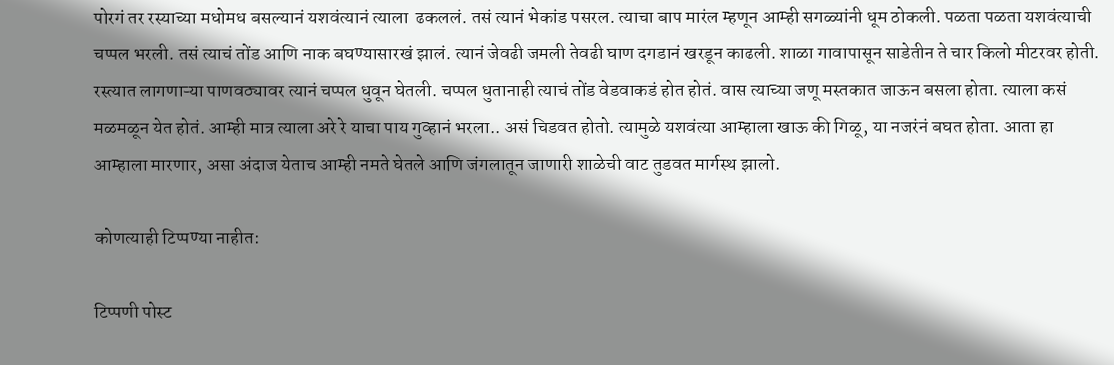पोरगं तर रस्याच्या मधोमध बसल्यानं यशवंत्यानं त्याला  ढकललं. तसं त्यानं भेकांड पसरल. त्याचा बाप मारंल म्हणून आम्ही सगळ्यांनी धूम ठोकली. पळता पळता यशवंत्याची चप्पल भरली. तसं त्याचं तोंड आणि नाक बघण्यासारखं झालं. त्यानं जेवढी जमली तेवढी घाण दगडानं खरडून काढली. शाळा गावापासून साडेतीन ते चार किलो मीटरवर होती. रस्त्यात लागणाऱ्या पाणवठ्यावर त्यानं चप्पल धुवून घेतली. चप्पल धुतानाही त्याचं तोंड वेडवाकडं होत होतं. वास त्याच्या जणू मस्तकात जाऊन बसला होता. त्याला कसं मळमळून येत होतं. आम्ही मात्र त्याला अरे रे याचा पाय गुव्हानं भरला.. असं चिडवत होतो. त्यामुळे यशवंत्या आम्हाला खाऊ की गिळू, या नजरंनं बघत होता. आता हा आम्हाला मारणार, असा अंदाज येताच आम्ही नमते घेतले आणि जंगलातून जाणारी शाळेची वाट तुडवत मार्गस्थ झालो.

कोणत्याही टिप्पण्‍या नाहीत:

टिप्पणी पोस्ट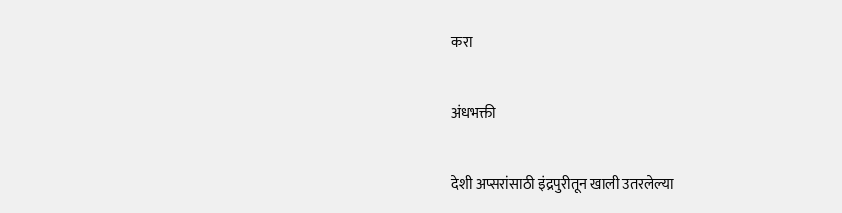करा

अंधभक्ती

देशी अप्सरांसाठी इंद्रपुरीतून खाली उतरलेल्या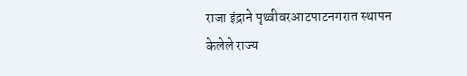राजा इंद्राने पृथ्वीवरआटपाटनगरात स्थापन केलेले राज्य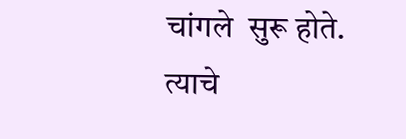चांगले  सुरू होते. त्याचे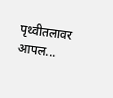पृथ्वीतलावर आपल...